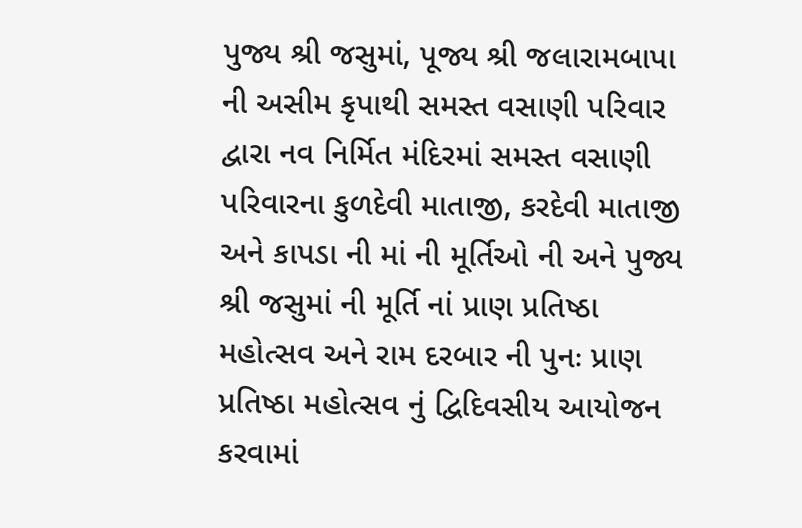પુજ્ય શ્રી જસુમાં, પૂજ્ય શ્રી જલારામબાપા ની અસીમ કૃપાથી સમસ્ત વસાણી પરિવાર દ્વારા નવ નિર્મિત મંદિરમાં સમસ્ત વસાણી પરિવારના કુળદેવી માતાજી, કરદેવી માતાજી અને કાપડા ની માં ની મૂર્તિઓ ની અને પુજ્ય શ્રી જસુમાં ની મૂર્તિ નાં પ્રાણ પ્રતિષ્ઠા મહોત્સવ અને રામ દરબાર ની પુનઃ પ્રાણ પ્રતિષ્ઠા મહોત્સવ નું દ્વિદિવસીય આયોજન કરવામાં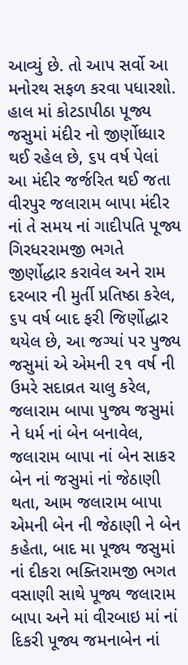આવ્યું છે. તો આપ સર્વો આ મનોરથ સફળ કરવા પધારશો.
હાલ માં કોટડાપીઠા પૂજ્ય જસુમાં મંદીર નો જીર્ણોધ્ધાર થઈ રહેલ છે, ૬૫ વર્ષ પેલાં આ મંદીર જર્જરિત થઈ જતા વીરપુર જલારામ બાપા મંદીર નાં તે સમય નાં ગાદીપતિ પૂજ્ય ગિરધરરામજી ભગતે જીર્ણોદ્ધાર કરાવેલ અને રામ દરબાર ની મુર્તી પ્રતિષ્ઠા કરેલ, ૬૫ વર્ષ બાદ ફરી જિર્ણોદ્ધાર થયેલ છે, આ જગ્યાં પર પુજ્ય જસુમાં એ એમની ૨૧ વર્ષ ની ઉમરે સદાવ્રત ચાલુ કરેલ, જલારામ બાપા પુજ્ય જસુમાં ને ધર્મ નાં બેન બનાવેલ, જલારામ બાપા નાં બેન સાકર બેન નાં જસુમાં નાં જેઠાણી થતા, આમ જલારામ બાપા એમની બેન ની જેઠાણી ને બેન કહેતા, બાદ મા પૂજ્ય જસુમાં નાં દીકરા ભક્તિરામજી ભગત વસાણી સાથે પૂજ્ય જલારામ બાપા અને માં વીરબાઇ માં નાં દિકરી પૂજ્ય જમનાબેન નાં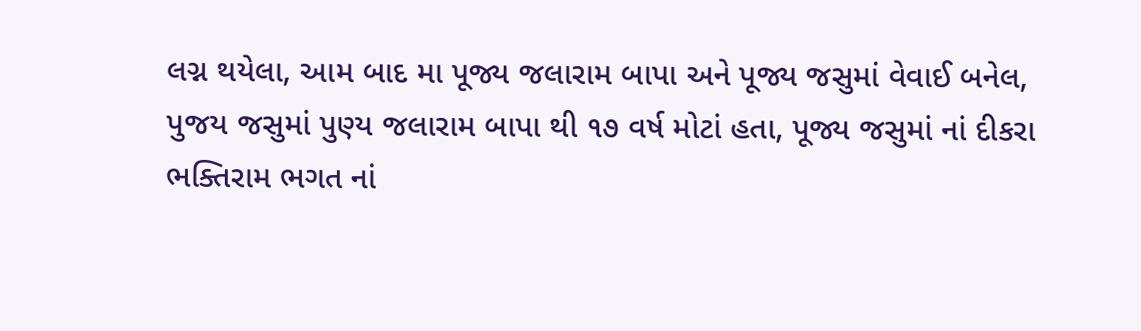લગ્ન થયેલા, આમ બાદ મા પૂજ્ય જલારામ બાપા અને પૂજ્ય જસુમાં વેવાઈ બનેલ, પુજય જસુમાં પુણ્ય જલારામ બાપા થી ૧૭ વર્ષ મોટાં હતા, પૂજ્ય જસુમાં નાં દીકરા ભક્તિરામ ભગત નાં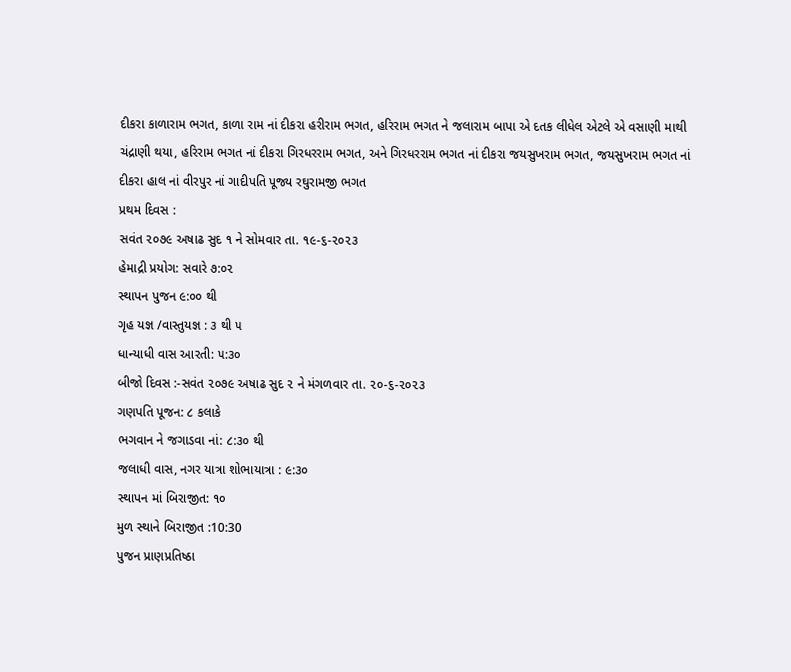દીકરા કાળારામ ભગત, કાળા રામ નાં દીકરા હરીરામ ભગત, હરિરામ ભગત ને જલારામ બાપા એ દતક લીધેલ એટલે એ વસાણી માથી ચંદ્રાણી થયા, હરિરામ ભગત નાં દીકરા ગિરધરરામ ભગત, અને ગિરધરરામ ભગત નાં દીકરા જયસુખરામ ભગત, જયસુખરામ ભગત નાં દીકરા હાલ નાં વીરપુર નાં ગાદીપતિ પૂજ્ય રઘુરામજી ભગત
પ્રથમ દિવસ :
સવંત ૨૦૭૯ અષાઢ સુદ ૧ ને સોમવાર તા. ૧૯-૬-૨૦૨૩
હેમાદ્રી પ્રયોગ: સવારે ૭:૦૨
સ્થાપન પુજન ૯:૦૦ થી
ગૃહ યજ્ઞ /વાસ્તુયજ્ઞ : ૩ થી ૫
ધાન્યાધી વાસ આરતી: ૫:૩૦
બીજો દિવસ :-સવંત ૨૦૭૯ અષાઢ સુદ ૨ ને મંગળવાર તા. ૨૦-૬-૨૦૨૩
ગણપતિ પૂજન: ૮ કલાકે
ભગવાન ને જગાડવા નાં: ૮:૩૦ થી
જલાધી વાસ, નગર યાત્રા શોભાયાત્રા : ૯:૩૦
સ્થાપન માં બિરાજીત: ૧૦
મુળ સ્થાને બિરાજીત :10:30
પુજન પ્રાણપ્રતિષ્ઠા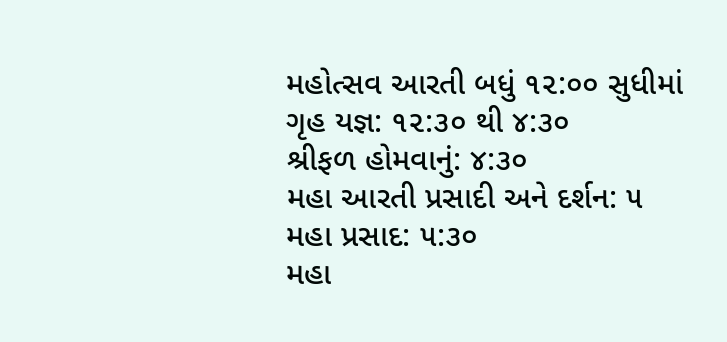મહોત્સવ આરતી બધું ૧૨:૦૦ સુધીમાં
ગૃહ યજ્ઞ: ૧૨:૩૦ થી ૪:૩૦
શ્રીફળ હોમવાનું: ૪:૩૦
મહા આરતી પ્રસાદી અને દર્શન: ૫
મહા પ્રસાદ: ૫:૩૦
મહા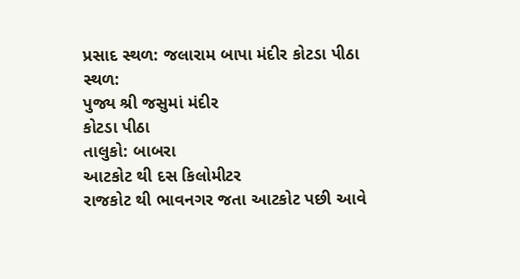પ્રસાદ સ્થળ: જલારામ બાપા મંદીર કોટડા પીઠા
સ્થળ:
પુજ્ય શ્રી જસુમાં મંદીર
કોટડા પીઠા
તાલુકો: બાબરા
આટકોટ થી દસ કિલોમીટર
રાજકોટ થી ભાવનગર જતા આટકોટ પછી આવે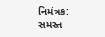નિમંત્રક:
સમસ્ત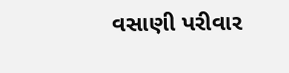વસાણી પરીવાર